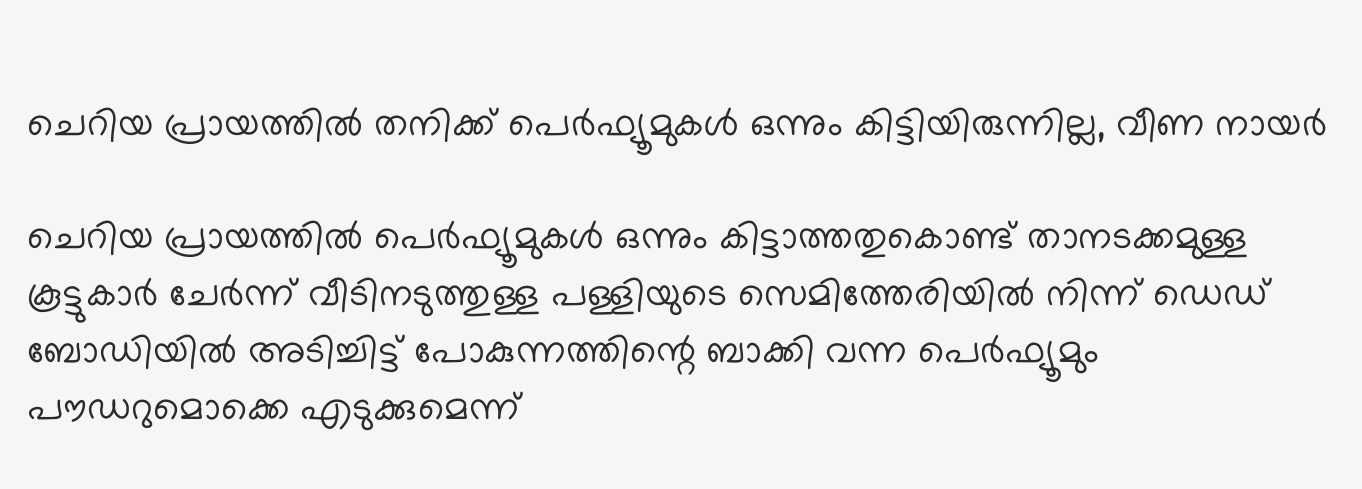ചെറിയ പ്രായത്തിൽ തനിക്ക് പെർഫ്യൂമുകൾ ഒന്നും കിട്ടിയിരുന്നില്ല, വീണ നായർ

ചെറിയ പ്രായത്തില്‍ പെര്‍ഫ്യൂമുകള്‍ ഒന്നും കിട്ടാത്തതുകൊണ്ട് താനടക്കമുള്ള കൂട്ടുകാര്‍ ചേര്‍ന്ന് വീടിനടുത്തുള്ള പള്ളിയുടെ സെമിത്തേരിയിൽ നിന്ന് ഡെഡ് ബോഡിയില്‍ അടിച്ചിട്ട് പോകുന്നത്തിന്റെ ബാക്കി വന്ന പെര്‍ഫ്യൂമും പൗഡറുമൊക്കെ എടുക്കുമെന്ന്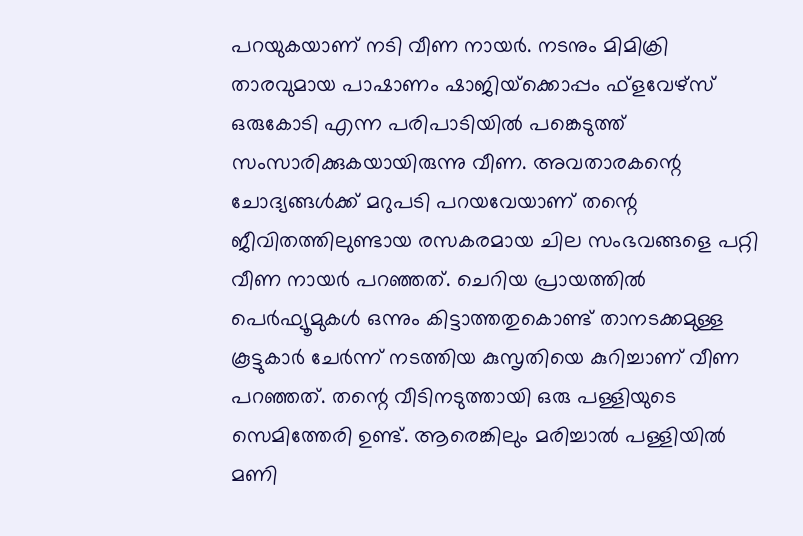പറയുകയാണ് നടി വീണ നായർ. നടനും മിമിക്രി താരവുമായ പാഷാണം ഷാജിയ്‌ക്കൊപ്പം ഫ്‌ളവേഴ്‌സ് ഒരുകോടി എന്ന പരിപാടിയില്‍ പങ്കെടുത്ത് സംസാരിക്കുകയായിരുന്നു വീണ. അവതാരകന്റെ ചോദ്യങ്ങള്‍ക്ക് മറുപടി പറയവേയാണ് തന്റെ ജീവിതത്തിലുണ്ടായ രസകരമായ ചില സംഭവങ്ങളെ പറ്റി വീണ നായർ പറഞ്ഞത്. ചെറിയ പ്രായത്തില്‍ പെര്‍ഫ്യൂമുകള്‍ ഒന്നും കിട്ടാത്തതുകൊണ്ട് താനടക്കമുള്ള കൂട്ടുകാര്‍ ചേര്‍ന്ന് നടത്തിയ കുസൃതിയെ കുറിച്ചാണ് വീണ പറഞ്ഞത്. തന്റെ വീടിനടുത്തായി ഒരു പള്ളിയുടെ സെമിത്തേരി ഉണ്ട്. ആരെങ്കിലും മരിച്ചാല്‍ പള്ളിയില്‍ മണി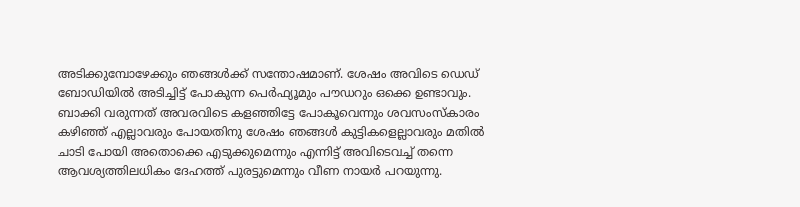അടിക്കുമ്പോഴേക്കും ഞങ്ങള്‍ക്ക് സന്തോഷമാണ്. ശേഷം അവിടെ ഡെഡ് ബോഡിയില്‍ അടിച്ചിട്ട് പോകുന്ന പെര്‍ഫ്യൂമും പൗഡറും ഒക്കെ ഉണ്ടാവും. ബാക്കി വരുന്നത് അവരവിടെ കളഞ്ഞിട്ടേ പോകൂവെന്നും ശവസംസ്‌കാരം കഴിഞ്ഞ് എല്ലാവരും പോയതിനു ശേഷം ഞങ്ങള്‍ കുട്ടികളെല്ലാവരും മതില്‍ ചാടി പോയി അതൊക്കെ എടുക്കുമെന്നും എന്നിട്ട് അവിടെവച്ച് തന്നെ ആവശ്യത്തിലധികം ദേഹത്ത് പുരട്ടുമെന്നും വീണ നായർ പറയുന്നു.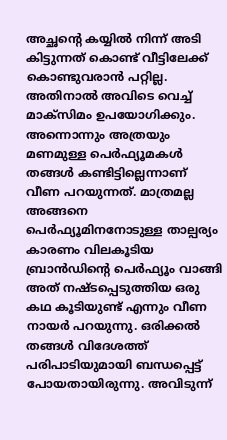അച്ഛന്റെ കയ്യില്‍ നിന്ന് അടി കിട്ടുന്നത് കൊണ്ട് വീട്ടിലേക്ക് കൊണ്ടുവരാന്‍ പറ്റില്ല. അതിനാല്‍ അവിടെ വെച്ച് മാക്‌സിമം ഉപയോഗിക്കും. അന്നൊന്നും അത്രയും മണമുള്ള പെര്‍ഫ്യൂമകള്‍ തങ്ങള്‍ കണ്ടിട്ടില്ലെന്നാണ് വീണ പറയുന്നത്. മാത്രമല്ല അങ്ങനെ പെര്‍ഫ്യൂമിനനോടുള്ള താല്പര്യം കാരണം വിലകൂടിയ ബ്രാന്‍ഡിന്റെ പെര്‍ഫ്യൂം വാങ്ങി അത് നഷ്ടപ്പെടുത്തിയ ഒരു കഥ കൂടിയുണ്ട് എന്നും വീണ നായർ പറയുന്നു. ഒരിക്കല്‍ തങ്ങൾ വിദേശത്ത് പരിപാടിയുമായി ബന്ധപ്പെട്ട് പോയതായിരുന്നു. അവിടുന്ന്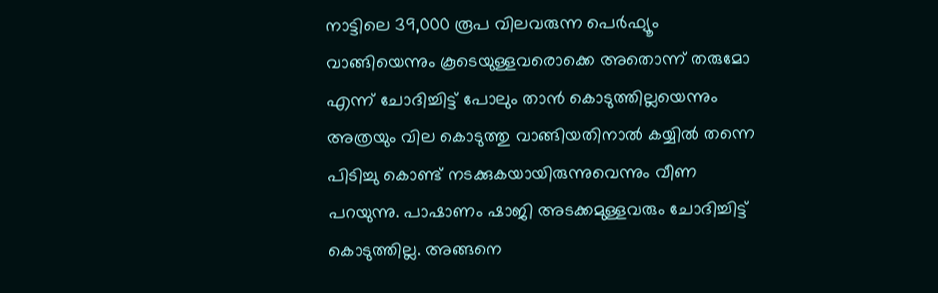നാട്ടിലെ 39,000 രൂപ വിലവരുന്ന പെര്‍ഫ്യൂം വാങ്ങിയെന്നും കൂടെയുള്ളവരൊക്കെ അതൊന്ന് തരുമോ എന്ന് ചോദിച്ചിട്ട് പോലും താൻ കൊടുത്തില്ലയെന്നും അത്രയും വില കൊടുത്തു വാങ്ങിയതിനാല്‍ കയ്യില്‍ തന്നെ പിടിച്ചു കൊണ്ട് നടക്കുകയായിരുന്നുവെന്നും വീണ പറയുന്നു. പാഷാണം ഷാജി അടക്കമുള്ളവരും ചോദിച്ചിട്ട് കൊടുത്തില്ല. അങ്ങനെ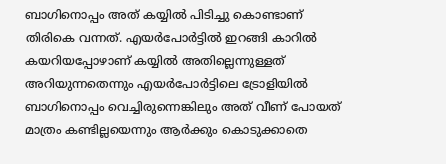ബാഗിനൊപ്പം അത് കയ്യില്‍ പിടിച്ചു കൊണ്ടാണ് തിരികെ വന്നത്. എയര്‍പോര്‍ട്ടില്‍ ഇറങ്ങി കാറില്‍ കയറിയപ്പോഴാണ് കയ്യില്‍ അതില്ലെന്നുള്ളത് അറിയുന്നതെന്നും എയര്‍പോര്‍ട്ടിലെ ട്രോളിയില്‍ ബാഗിനൊപ്പം വെച്ചിരുന്നെങ്കിലും അത് വീണ് പോയത് മാത്രം കണ്ടില്ലയെന്നും ആര്‍ക്കും കൊടുക്കാതെ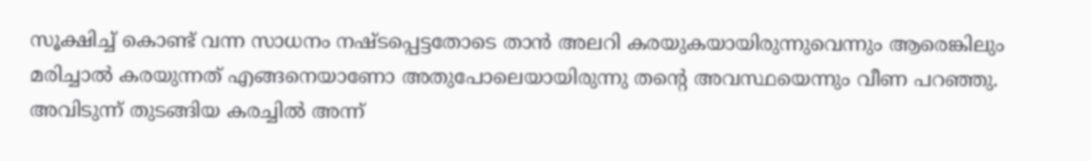സൂക്ഷിച്ച് കൊണ്ട് വന്ന സാധനം നഷ്ടപ്പെട്ടതോടെ താന്‍ അലറി കരയുകയായിരുന്നുവെന്നും ആരെങ്കിലും മരിച്ചാല്‍ കരയുന്നത് എങ്ങനെയാണോ അതുപോലെയായിരുന്നു തന്റെ അവസ്ഥയെന്നും വീണ പറഞ്ഞു. അവിടുന്ന് തുടങ്ങിയ കരച്ചില്‍ അന്ന്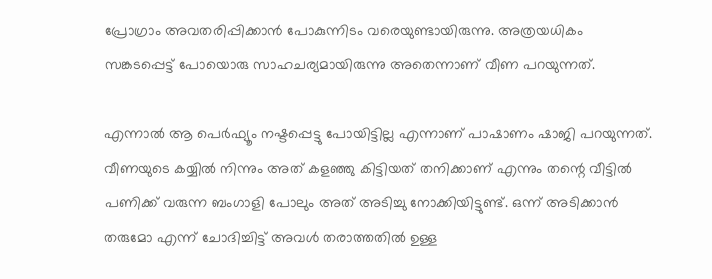പ്രോഗ്രാം അവതരിപ്പിക്കാന്‍ പോകുന്നിടം വരെയുണ്ടായിരുന്നു. അത്രയധികം സങ്കടപ്പെട്ട് പോയൊരു സാഹചര്യമായിരുന്നു അതെന്നാണ് വീണ പറയുന്നത്.

എന്നാല്‍ ആ പെര്‍ഫ്യൂം നഷ്ടപ്പെട്ടു പോയിട്ടില്ല എന്നാണ് പാഷാണം ഷാജി പറയുന്നത്. വീണയുടെ കയ്യില്‍ നിന്നും അത് കളഞ്ഞു കിട്ടിയത് തനിക്കാണ് എന്നും തന്റെ വീട്ടില്‍ പണിക്ക് വരുന്ന ബംഗാളി പോലും അത് അടിച്ചു നോക്കിയിട്ടുണ്ട്. ഒന്ന് അടിക്കാന്‍ തരുമോ എന്ന് ചോദിച്ചിട്ട് അവള്‍ തരാത്തതില്‍ ഉള്ള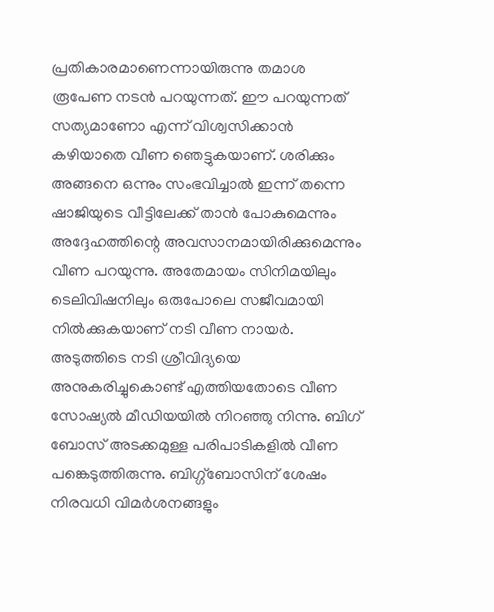പ്രതികാരമാണെന്നായിരുന്നു തമാശ രൂപേണ നടന്‍ പറയുന്നത്. ഈ പറയുന്നത് സത്യമാണോ എന്ന് വിശ്വസിക്കാന്‍ കഴിയാതെ വീണ ഞെട്ടുകയാണ്. ശരിക്കും അങ്ങനെ ഒന്നും സംഭവിച്ചാല്‍ ഇന്ന് തന്നെ ഷാജിയുടെ വീട്ടിലേക്ക് താന്‍ പോകുമെന്നും അദ്ദേഹത്തിന്റെ അവസാനമായിരിക്കുമെന്നും വീണ പറയുന്നു. അതേമായം സിനിമയിലും ടെലിവിഷനിലും ഒരുപോലെ സജീവമായി നില്‍ക്കുകയാണ് നടി വീണ നായര്‍. അടുത്തിടെ നടി ശ്രീവിദ്യയെ അനുകരിച്ചുകൊണ്ട് എത്തിയതോടെ വീണ സോഷ്യല്‍ മീഡിയയില്‍ നിറഞ്ഞു നിന്നു. ബിഗ് ബോസ് അടക്കമുള്ള പരിപാടികളിൽ വീണ പങ്കെടുത്തിരുന്നു. ബിഗ്ഗ്‌ബോസിന് ശേഷം നിരവധി വിമർശനങ്ങളും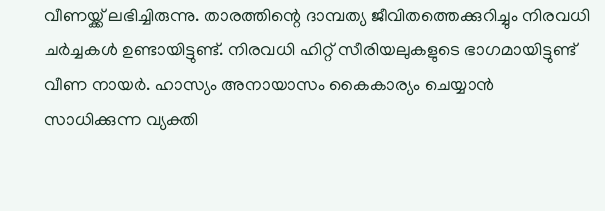വീണയ്ക്ക് ലഭിച്ചിരുന്നു. താരത്തിന്റെ ദാമ്പത്യ ജീവിതത്തെക്കുറിച്ചും നിരവധി ചർച്ചകൾ ഉണ്ടായിട്ടുണ്ട്. നിരവധി ഹിറ്റ് സീരിയലുകളുടെ ഭാഗമായിട്ടുണ്ട് വീണ നായർ. ഹാസ്യം അനായാസം കൈകാര്യം ചെയ്യാൻ സാധിക്കുന്ന വ്യക്തി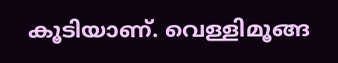കൂടിയാണ്. വെള്ളിമൂങ്ങ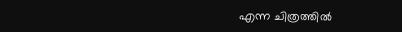എന്ന ചിത്രത്തിൽ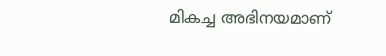മികച്ച അഭിനയമാണ്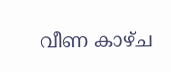വീണ കാഴ്ച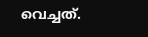വെച്ചത്.